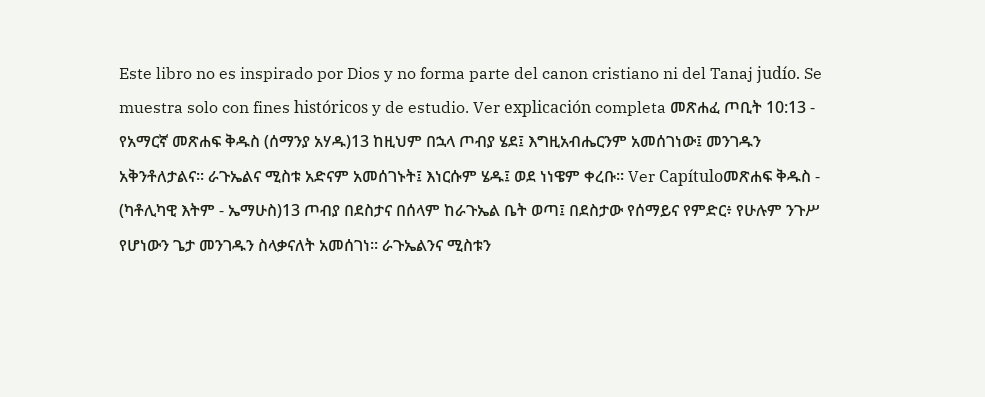Este libro no es inspirado por Dios y no forma parte del canon cristiano ni del Tanaj judío. Se muestra solo con fines históricos y de estudio. Ver explicación completa መጽሐፈ ጦቢት 10:13 - የአማርኛ መጽሐፍ ቅዱስ (ሰማንያ አሃዱ)13 ከዚህም በኋላ ጦብያ ሄደ፤ እግዚአብሔርንም አመሰገነው፤ መንገዱን አቅንቶለታልና። ራጉኤልና ሚስቱ አድናም አመሰገኑት፤ እነርሱም ሄዱ፤ ወደ ነነዌም ቀረቡ። Ver Capítuloመጽሐፍ ቅዱስ - (ካቶሊካዊ እትም - ኤማሁስ)13 ጦብያ በደስታና በሰላም ከራጉኤል ቤት ወጣ፤ በደስታው የሰማይና የምድር፥ የሁሉም ንጉሥ የሆነውን ጌታ መንገዱን ስላቃናለት አመሰገነ። ራጉኤልንና ሚስቱን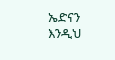ኤድናን እንዲህ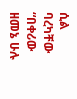ሲል ባረካቸው “በቀሪው ዘመኔ ሁሉ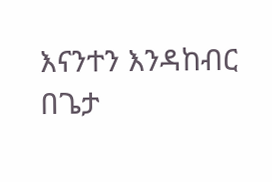እናንተን እንዳከብር በጌታ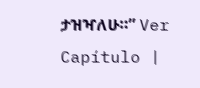ታዝዣለሁ።” Ver Capítulo |